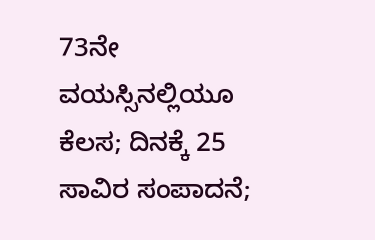73ನೇ ವಯಸ್ಸಿನಲ್ಲಿಯೂ ಕೆಲಸ; ದಿನಕ್ಕೆ 25 ಸಾವಿರ ಸಂಪಾದನೆ;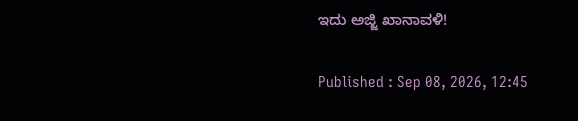ಇದು ಅಜ್ಜಿ ಖಾನಾವಳಿ!

Published : Sep 08, 2026, 12:45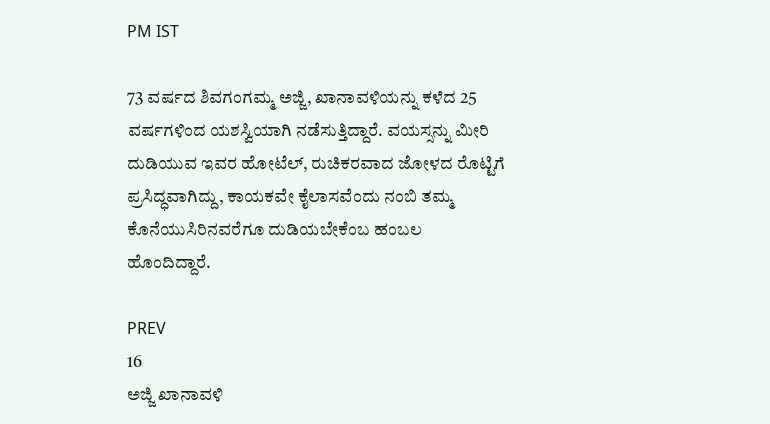PM IST

73 ವರ್ಷದ ಶಿವಗಂಗಮ್ಮ ಅಜ್ಜಿ, ಖಾನಾವಳಿಯನ್ನು ಕಳೆದ 25 ವರ್ಷಗಳಿಂದ ಯಶಸ್ವಿಯಾಗಿ ನಡೆಸುತ್ತಿದ್ದಾರೆ. ವಯಸ್ಸನ್ನು ಮೀರಿ ದುಡಿಯುವ ಇವರ ಹೋಟೆಲ್, ರುಚಿಕರವಾದ ಜೋಳದ ರೊಟ್ಟಿಗೆ ಪ್ರಸಿದ್ಧವಾಗಿದ್ದು, ಕಾಯಕವೇ ಕೈಲಾಸವೆಂದು ನಂಬಿ ತಮ್ಮ ಕೊನೆಯುಸಿರಿನವರೆಗೂ ದುಡಿಯಬೇಕೆಂಬ ಹಂಬಲ ಹೊಂದಿದ್ದಾರೆ.

PREV
16
ಅಜ್ಜಿ ಖಾನಾವಳಿ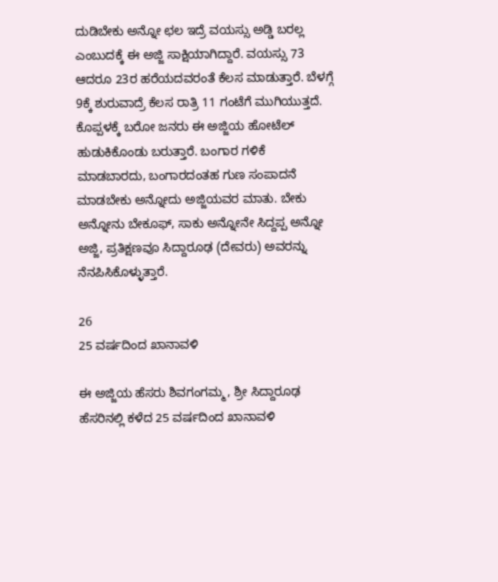ದುಡಿಬೇಕು ಅನ್ನೋ ಛಲ ಇದ್ರೆ ವಯಸ್ಸು ಅಡ್ಡಿ ಬರಲ್ಲ ಎಂಬುದಕ್ಕೆ ಈ ಅಜ್ಜಿ ಸಾಕ್ಷಿಯಾಗಿದ್ದಾರೆ. ವಯಸ್ಸು 73 ಆದರೂ 23ರ ಹರೆಯದವರಂತೆ ಕೆಲಸ ಮಾಡುತ್ತಾರೆ. ಬೆಳಗ್ಗೆ 9ಕ್ಕೆ ಶುರುವಾದ್ರೆ ಕೆಲಸ ರಾತ್ರಿ 11 ಗಂಟೆಗೆ ಮುಗಿಯುತ್ತದೆ. ಕೊಪ್ಪಳಕ್ಕೆ ಬರೋ ಜನರು ಈ ಅಜ್ಜಿಯ ಹೋಟೆಲ್ ಹುಡುಕಿಕೊಂಡು ಬರುತ್ತಾರೆ. ಬಂಗಾರ ಗಳಿಕೆ ಮಾಡಬಾರದು, ಬಂಗಾರದಂತಹ ಗುಣ ಸಂಪಾದನೆ ಮಾಡಬೇಕು ಅನ್ನೋದು ಅಜ್ಜಿಯವರ ಮಾತು. ಬೇಕು ಅನ್ನೋನು ಬೇಕೂಫ್, ಸಾಕು ಅನ್ನೋನೇ ಸಿದ್ದಪ್ಪ ಅನ್ನೋ ಅಜ್ಜಿ, ಪ್ರತಿಕ್ಷಣವೂ ಸಿದ್ದಾರೂಢ (ದೇವರು) ಅವರನ್ನು ನೆನಪಿಸಿಕೊಳ್ಳುತ್ತಾರೆ.

26
25 ವರ್ಷದಿಂದ ಖಾನಾವಳಿ

ಈ ಅಜ್ಜಿಯ ಹೆಸರು ಶಿವಗಂಗಮ್ಮ, ಶ್ರೀ ಸಿದ್ದಾರೂಢ ಹೆಸರಿನಲ್ಲಿ ಕಳೆದ 25 ವರ್ಷದಿಂದ ಖಾನಾವಳಿ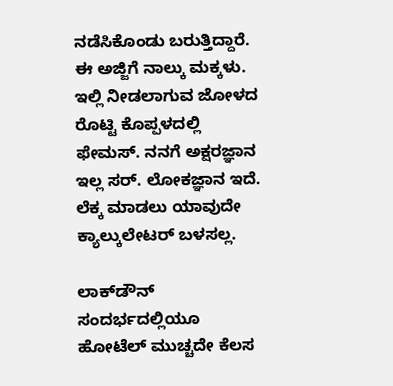ನಡೆಸಿಕೊಂಡು ಬರುತ್ತಿದ್ದಾರೆ. ಈ ಅಜ್ಜಿಗೆ ನಾಲ್ಕು ಮಕ್ಕಳು. ಇಲ್ಲಿ ನೀಡಲಾಗುವ ಜೋಳದ ರೊಟ್ಟಿ ಕೊಪ್ಪಳದಲ್ಲಿ ಫೇಮಸ್. ನನಗೆ ಅಕ್ಷರಜ್ಞಾನ ಇಲ್ಲ ಸರ್. ಲೋಕಜ್ಞಾನ ಇದೆ. ಲೆಕ್ಕ ಮಾಡಲು ಯಾವುದೇ ಕ್ಯಾಲ್ಕುಲೇಟರ್ ಬಳಸಲ್ಲ.

ಲಾಕ್‌ಡೌನ್ ಸಂದರ್ಭದಲ್ಲಿಯೂ ಹೋಟೆಲ್ ಮುಚ್ಚದೇ ಕೆಲಸ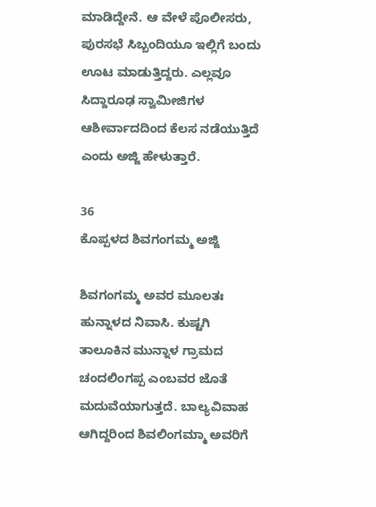ಮಾಡಿದ್ದೇನೆ. ಆ ವೇಳೆ ಪೊಲೀಸರು, ಪುರಸಭೆ ಸಿಬ್ಬಂದಿಯೂ ಇಲ್ಲಿಗೆ ಬಂದು ಊಟ ಮಾಡುತ್ತಿದ್ದರು. ಎಲ್ಲವೂ ಸಿದ್ದಾರೂಢ ಸ್ವಾಮೀಜಿಗಳ ಆಶೀರ್ವಾದದಿಂದ ಕೆಲಸ ನಡೆಯುತ್ತಿದೆ ಎಂದು ಅಜ್ಜಿ ಹೇಳುತ್ತಾರೆ.

36
ಕೊಪ್ಪಳದ ಶಿವಗಂಗಮ್ಮ ಅಜ್ಜಿ

ಶಿವಗಂಗಮ್ಮ ಅವರ ಮೂಲತಃ ಹುನ್ನಾಳದ ನಿವಾಸಿ. ಕುಷ್ಟಗಿ ತಾಲೂಕಿನ ಮುನ್ನಾಳ ಗ್ರಾಮದ ಚಂದಲಿಂಗಪ್ಪ ಎಂಬವರ ಜೊತೆ ಮದುವೆಯಾಗುತ್ತದೆ. ಬಾಲ್ಯವಿವಾಹ ಆಗಿದ್ದರಿಂದ ಶಿವಲಿಂಗಮ್ಮಾ ಅವರಿಗೆ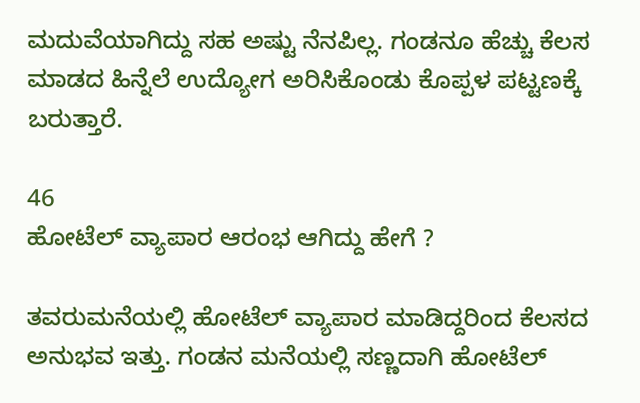ಮದುವೆಯಾಗಿದ್ದು ಸಹ ಅಷ್ಟು ನೆನಪಿಲ್ಲ. ಗಂಡನೂ ಹೆಚ್ಚು ಕೆಲಸ ಮಾಡದ ಹಿನ್ನೆಲೆ ಉದ್ಯೋಗ ಅರಿಸಿಕೊಂಡು ಕೊಪ್ಪಳ ಪಟ್ಟಣಕ್ಕೆ ಬರುತ್ತಾರೆ.

46
ಹೋಟೆಲ್ ವ್ಯಾಪಾರ ಆರಂಭ ಆಗಿದ್ದು ಹೇಗೆ ?

ತವರುಮನೆಯಲ್ಲಿ ಹೋಟೆಲ್ ವ್ಯಾಪಾರ ಮಾಡಿದ್ದರಿಂದ ಕೆಲಸದ ಅನುಭವ ಇತ್ತು. ಗಂಡನ ಮನೆಯಲ್ಲಿ ಸಣ್ಣದಾಗಿ ಹೋಟೆಲ್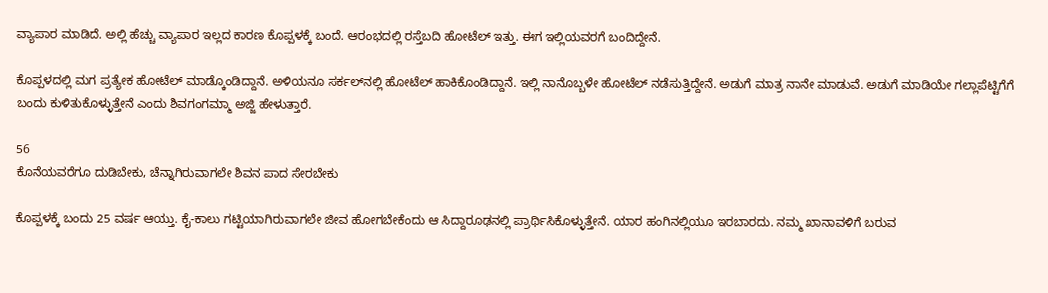ವ್ಯಾಪಾರ ಮಾಡಿದೆ. ಅಲ್ಲಿ ಹೆಚ್ಚು ವ್ಯಾಪಾರ ಇಲ್ಲದ ಕಾರಣ ಕೊಪ್ಪಳಕ್ಕೆ ಬಂದೆ. ಆರಂಭದಲ್ಲಿ ರಸ್ತೆಬದಿ ಹೋಟೆಲ್ ಇತ್ತು. ಈಗ ಇಲ್ಲಿಯವರಗೆ ಬಂದಿದ್ದೇನೆ.

ಕೊಪ್ಪಳದಲ್ಲಿ ಮಗ ಪ್ರತ್ಯೇಕ ಹೋಟೆಲ್ ಮಾಡ್ಕೊಂಡಿದ್ದಾನೆ. ಅಳಿಯನೂ ಸರ್ಕಲ್‌ನಲ್ಲಿ ಹೋಟೆಲ್ ಹಾಕಿಕೊಂಡಿದ್ದಾನೆ. ಇಲ್ಲಿ ನಾನೊಬ್ಬಳೇ ಹೋಟೆಲ್ ನಡೆಸುತ್ತಿದ್ದೇನೆ. ಅಡುಗೆ ಮಾತ್ರ ನಾನೇ ಮಾಡುವೆ. ಅಡುಗೆ ಮಾಡಿಯೇ ಗಲ್ಲಾಪೆಟ್ಟಿಗೆಗೆ ಬಂದು ಕುಳಿತುಕೊಳ್ಳುತ್ತೇನೆ ಎಂದು ಶಿವಗಂಗಮ್ಮಾ ಅಜ್ಜಿ ಹೇಳುತ್ತಾರೆ.

56
ಕೊನೆಯವರೆಗೂ ದುಡಿಬೇಕು, ಚೆನ್ನಾಗಿರುವಾಗಲೇ ಶಿವನ ಪಾದ ಸೇರಬೇಕು

ಕೊಪ್ಪಳಕ್ಕೆ ಬಂದು 25 ವರ್ಷ ಆಯ್ತು. ಕೈ-ಕಾಲು ಗಟ್ಟಿಯಾಗಿರುವಾಗಲೇ ಜೀವ ಹೋಗಬೇಕೆಂದು ಆ ಸಿದ್ದಾರೂಢನಲ್ಲಿ ಪ್ರಾರ್ಥಿಸಿಕೊಳ್ಳುತ್ತೇನೆ. ಯಾರ ಹಂಗಿನಲ್ಲಿಯೂ ಇರಬಾರದು. ನಮ್ಮ ಖಾನಾವಳಿಗೆ ಬರುವ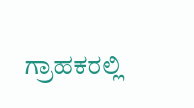ಗ್ರಾಹಕರಲ್ಲಿ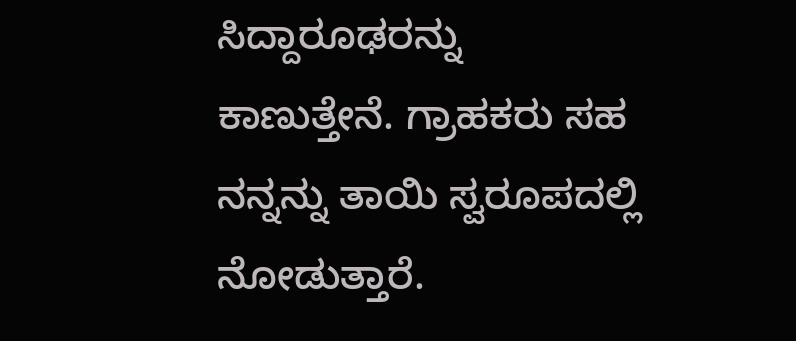ಸಿದ್ದಾರೂಢರನ್ನು ಕಾಣುತ್ತೇನೆ. ಗ್ರಾಹಕರು ಸಹ ನನ್ನನ್ನು ತಾಯಿ ಸ್ವರೂಪದಲ್ಲಿ ನೋಡುತ್ತಾರೆ.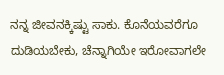ನನ್ನ ಜೀವನಕ್ಕಿಷ್ಟು ಸಾಕು. ಕೊನೆಯವರೆಗೂ ದುಡಿಯಬೇಕು, ಚೆನ್ನಾಗಿಯೇ ಇರೋವಾಗಲೇ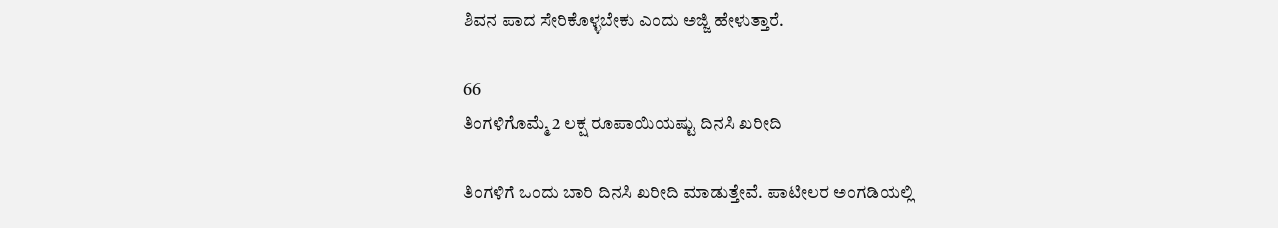ಶಿವನ ಪಾದ ಸೇರಿಕೊಳ್ಳಬೇಕು ಎಂದು ಅಜ್ಜಿ ಹೇಳುತ್ತಾರೆ.

66
ತಿಂಗಳಿಗೊಮ್ಮೆ 2 ಲಕ್ಷ ರೂಪಾಯಿಯಷ್ಟು ದಿನಸಿ ಖರೀದಿ

ತಿಂಗಳಿಗೆ ಒಂದು ಬಾರಿ ದಿನಸಿ ಖರೀದಿ ಮಾಡುತ್ತೇವೆ. ಪಾಟೀಲರ ಅಂಗಡಿಯಲ್ಲಿ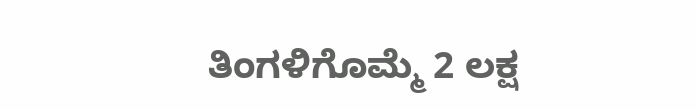ತಿಂಗಳಿಗೊಮ್ಮೆ 2 ಲಕ್ಷ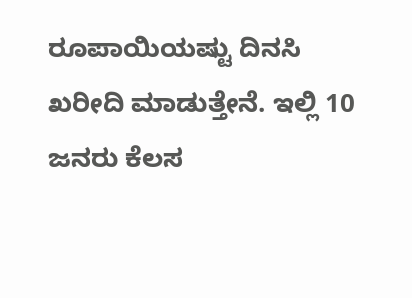ರೂಪಾಯಿಯಷ್ಟು ದಿನಸಿ ಖರೀದಿ ಮಾಡುತ್ತೇನೆ. ಇಲ್ಲಿ 10 ಜನರು ಕೆಲಸ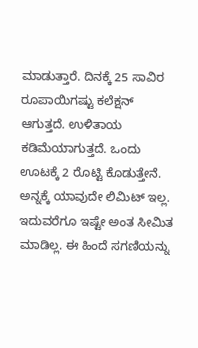ಮಾಡುತ್ತಾರೆ. ದಿನಕ್ಕೆ 25 ಸಾವಿರ ರೂಪಾಯಿಗಷ್ಟು ಕಲೆಕ್ಷನ್ ಆಗುತ್ತದೆ. ಉಳಿತಾಯ ಕಡಿಮೆಯಾಗುತ್ತದೆ. ಒಂದು ಊಟಕ್ಕೆ 2 ರೊಟ್ಟಿ ಕೊಡುತ್ತೇನೆ. ಅನ್ನಕ್ಕೆ ಯಾವುದೇ ಲಿಮಿಟ್ ಇಲ್ಲ. ಇದುವರೆಗೂ ಇಷ್ಟೇ ಅಂತ ಸೀಮಿತ ಮಾಡಿಲ್ಲ. ಈ ಹಿಂದೆ ಸಗಣಿಯನ್ನು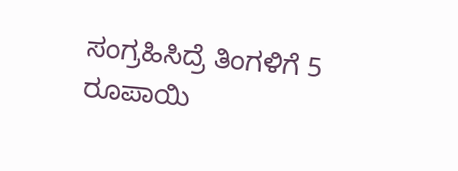ಸಂಗ್ರಹಿಸಿದ್ರೆ ತಿಂಗಳಿಗೆ 5 ರೂಪಾಯಿ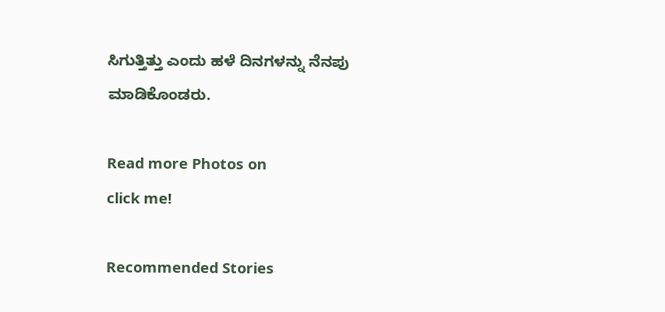ಸಿಗುತ್ತಿತ್ತು ಎಂದು ಹಳೆ ದಿನಗಳನ್ನು ನೆನಪು ಮಾಡಿಕೊಂಡರು.

Read more Photos on
click me!

Recommended Stories